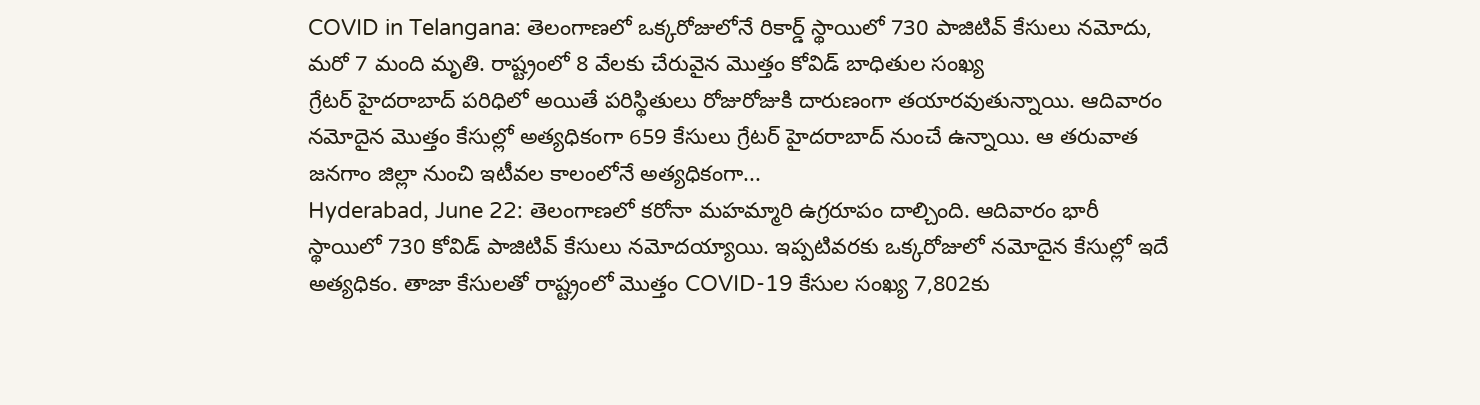COVID in Telangana: తెలంగాణలో ఒక్కరోజులోనే రికార్డ్ స్థాయిలో 730 పాజిటివ్ కేసులు నమోదు, మరో 7 మంది మృతి. రాష్ట్రంలో 8 వేలకు చేరువైన మొత్తం కోవిడ్ బాధితుల సంఖ్య
గ్రేటర్ హైదరాబాద్ పరిధిలో అయితే పరిస్థితులు రోజురోజుకి దారుణంగా తయారవుతున్నాయి. ఆదివారం నమోదైన మొత్తం కేసుల్లో అత్యధికంగా 659 కేసులు గ్రేటర్ హైదరాబాద్ నుంచే ఉన్నాయి. ఆ తరువాత జనగాం జిల్లా నుంచి ఇటీవల కాలంలోనే అత్యధికంగా...
Hyderabad, June 22: తెలంగాణలో కరోనా మహమ్మారి ఉగ్రరూపం దాల్చింది. ఆదివారం భారీ స్థాయిలో 730 కోవిడ్ పాజిటివ్ కేసులు నమోదయ్యాయి. ఇప్పటివరకు ఒక్కరోజులో నమోదైన కేసుల్లో ఇదే అత్యధికం. తాజా కేసులతో రాష్ట్రంలో మొత్తం COVID-19 కేసుల సంఖ్య 7,802కు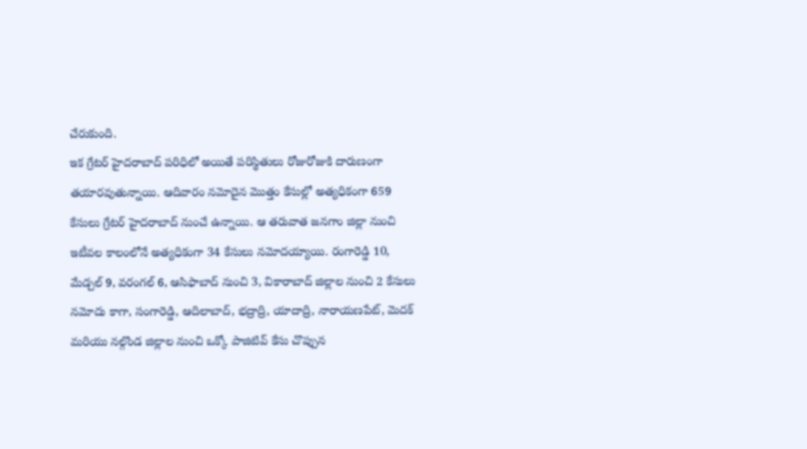చేరుకుంది.
ఇక గ్రేటర్ హైదరాబాద్ పరిధిలో అయితే పరిస్థితులు రోజురోజుకి దారుణంగా తయారవుతున్నాయి. ఆదివారం నమోదైన మొత్తం కేసుల్లో అత్యధికంగా 659 కేసులు గ్రేటర్ హైదరాబాద్ నుంచే ఉన్నాయి. ఆ తరువాత జనగాం జిల్లా నుంచి ఇటీవల కాలంలోనే అత్యధికంగా 34 కేసులు నమోదయ్యాయి. రంగారెడ్డి 10, మేడ్చల్ 9, వరంగల్ 6, ఆసిఫాబాద్ నుంచి 3, వికారాబాద్ జిల్లాల నుంచి 2 కేసులు నమోదు కాగా, సంగారెడ్డి, ఆదిలాబాద్, భద్రాద్రి, యాదాద్రి, నారాయణపేట్, మెదక్ మరియు నల్గొండ జిల్లాల నుంచి ఒక్కో పాజిటివ్ కేసు చొప్పున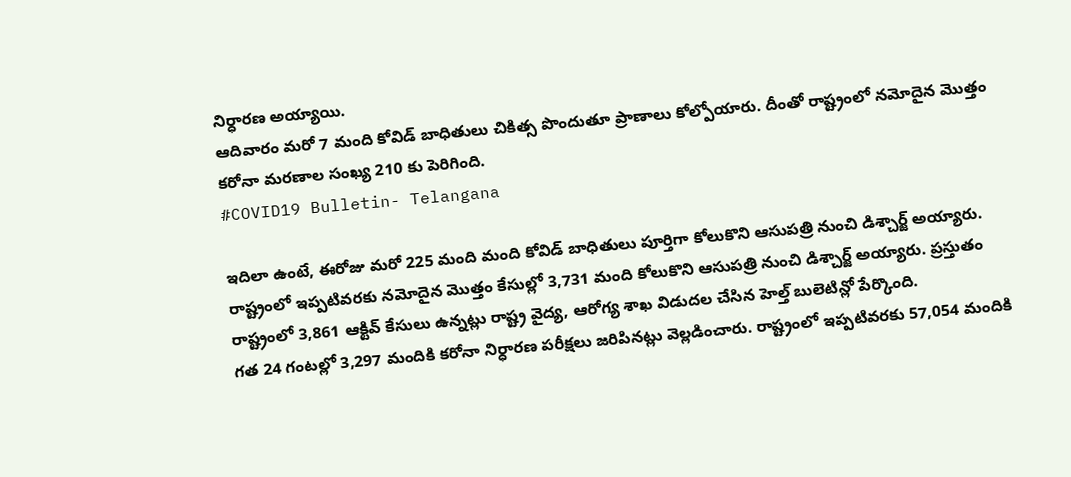నిర్ధారణ అయ్యాయి.
ఆదివారం మరో 7 మంది కోవిడ్ బాధితులు చికిత్స పొందుతూ ప్రాణాలు కోల్పోయారు. దీంతో రాష్ట్రంలో నమోదైన మొత్తం కరోనా మరణాల సంఖ్య 210 కు పెరిగింది.
#COVID19 Bulletin- Telangana

ఇదిలా ఉంటే, ఈరోజు మరో 225 మంది మంది కోవిడ్ బాధితులు పూర్తిగా కోలుకొని ఆసుపత్రి నుంచి డిశ్చార్జ్ అయ్యారు. రాష్ట్రంలో ఇప్పటివరకు నమోదైన మొత్తం కేసుల్లో 3,731 మంది కోలుకొని ఆసుపత్రి నుంచి డిశ్చార్జ్ అయ్యారు. ప్రస్తుతం రాష్ట్రంలో 3,861 ఆక్టివ్ కేసులు ఉన్నట్లు రాష్ట్ర వైద్య, ఆరోగ్య శాఖ విడుదల చేసిన హెల్త్ బులెటిన్లో పేర్కొంది.
గత 24 గంటల్లో 3,297 మందికి కరోనా నిర్ధారణ పరీక్షలు జరిపినట్లు వెల్లడించారు. రాష్ట్రంలో ఇప్పటివరకు 57,054 మందికి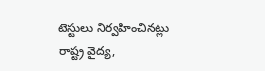టెస్టులు నిర్వహించినట్లు రాష్ట్ర వైద్య,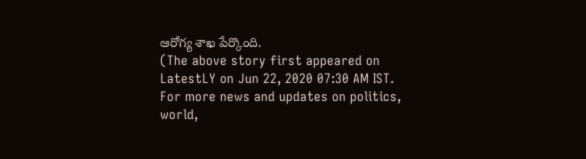ఆరోగ్య శాఖ పేర్కొంది.
(The above story first appeared on LatestLY on Jun 22, 2020 07:30 AM IST. For more news and updates on politics, world,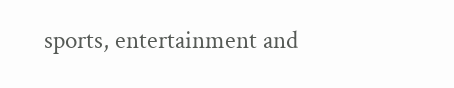sports, entertainment and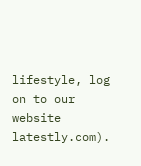lifestyle, log on to our website latestly.com).